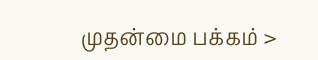முதன்மை பக்கம் >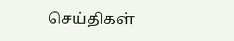செய்திகள்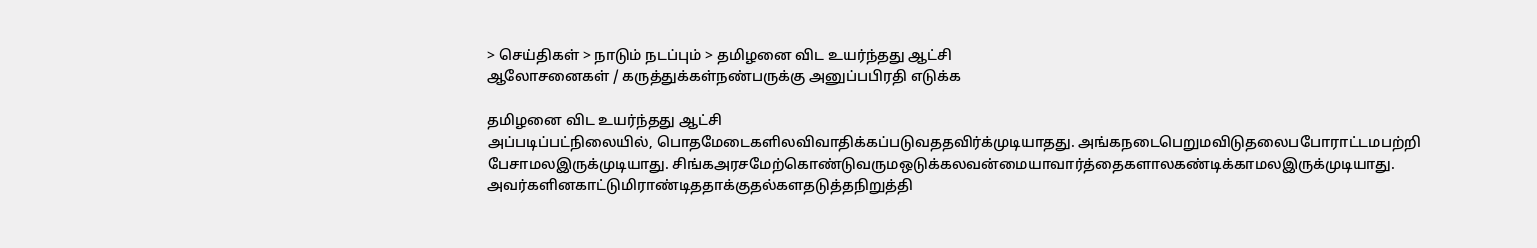> செய்திகள் > நாடும் நடப்பும் > தமிழனை விட உயர்ந்தது ஆட்சி
ஆலோசனைகள் / கருத்துக்கள்நண்பருக்கு அனுப்பபிரதி எடுக்க

தமிழனை விட உயர்ந்தது ஆட்சி
அப்படிப்பட்நிலையில், பொதமேடைகளிலவிவாதிக்கப்படுவததவிர்க்முடியாதது. அங்கநடைபெறுமவிடுதலைபபோராட்டமபற்றி பேசாமலஇருக்முடியாது. சிங்கஅரசமேற்கொண்டுவருமஒடுக்கலவன்மையாவார்த்தைகளாலகண்டிக்காமலஇருக்முடியாது. அவர்களினகாட்டுமிராண்டிததாக்குதல்களதடுத்தநிறுத்தி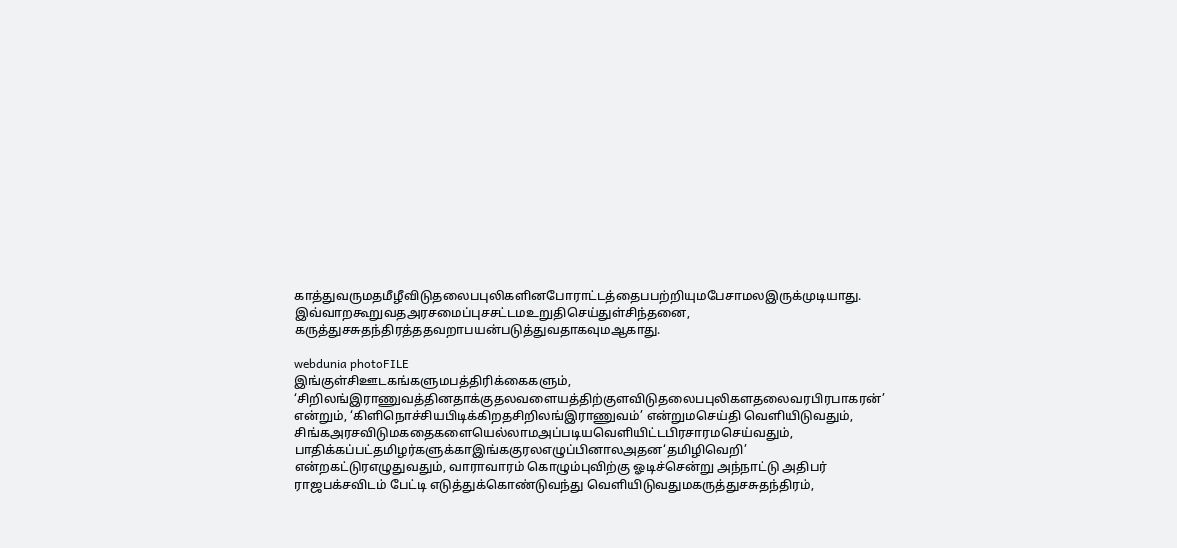காத்துவருமதமீழீவிடுதலைபபுலிகளினபோராட்டத்தைபபற்றியுமபேசாமலஇருக்முடியாது. இவ்வாறகூறுவதஅரசமைப்புசசட்டமஉறுதிசெய்துள்சிந்தனை, கருத்துசசுதந்திரத்ததவறாபயன்படுத்துவதாகவுமஆகாது.

webdunia photoFILE
இங்குள்சிஊடகங்களுமபத்திரிக்கைகளும், ‘சிறிலங்இராணுவத்தினதாக்குதலவளையத்திற்குளவிடுதலைபபுலிகளதலைவரபிரபாகரன்’ என்றும், ‘கிளிநொச்சியபிடிக்கிறதசிறிலங்இராணுவம்’ என்றுமசெய்தி வெளியிடுவதும், சிங்கஅரசவிடுமகதைகளையெல்லாமஅப்படியவெளியிட்டபிரசாரமசெய்வதும், பாதிக்கப்பட்தமிழர்களுக்காஇங்ககுரலஎழுப்பினாலஅதன‘தமிழிவெறி’ என்றகட்டுரஎழுதுவதும், வாராவாரம் கொழும்புவிற்கு ஓடிச்சென்று அந்நாட்டு அதிபர் ராஜபக்சவிட‌ம் பேட்டி எடுத்துக்கொண்டுவந்து வெளியிடுவதுமகருத்துசசுதந்திரம்,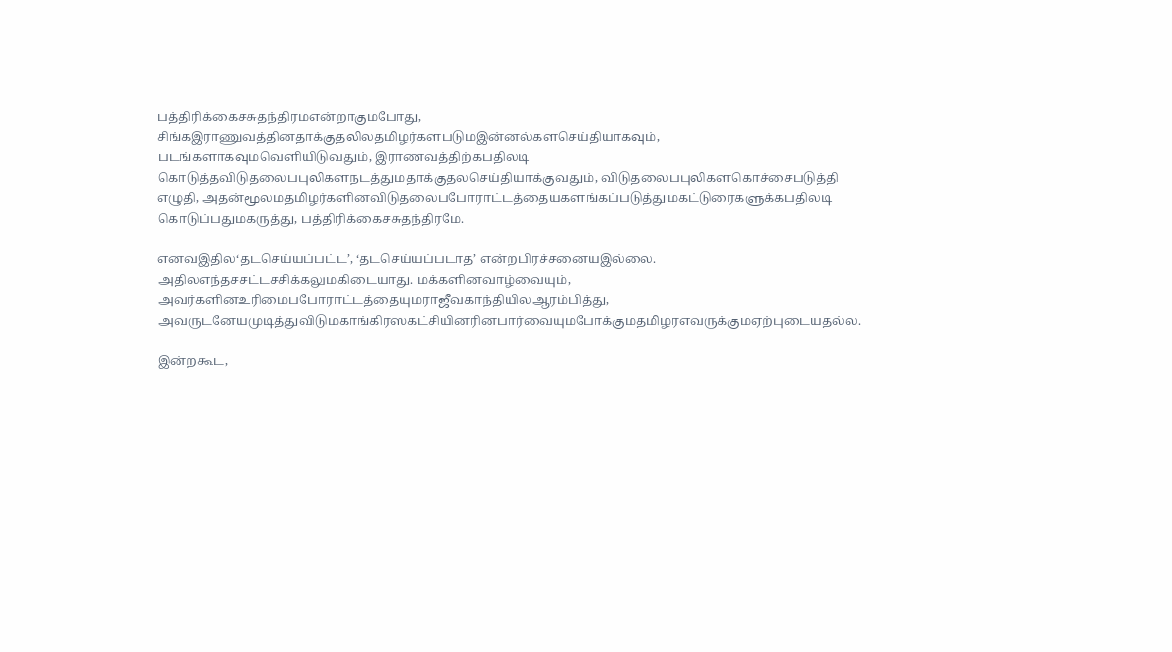பத்திரிக்கைசசுதந்திரமஎன்றாகுமபோது, சிங்கஇராணுவத்தினதாக்குதலிலதமிழர்களபடுமஇன்னல்களசெய்தியாகவும், படங்களாகவுமவெளியிடுவதும், இராணவத்திற்கபதிலடி கொடுத்தவிடுதலைபபுலிகளநடத்துமதாக்குதலசெய்தியாக்குவதும், விடுதலைபபுலிகளகொச்சைபடுத்தி எழுதி, அதன்மூலமதமிழர்களினவிடுதலைபபோராட்டத்தையகளங்கப்படுத்துமகட்டுரைகளுக்கபதிலடி கொடுப்பதுமகருத்து, பத்திரிக்கைசசுதந்திரமே.

எனவஇதில‘தடசெய்யப்பட்ட’, ‘தடசெய்யப்படாத’ என்றபிரச்சனையஇல்லை. அதிலஎந்தசசட்டசசிக்கலுமகிடையாது. மக்களினவாழ்வையும், அவர்களினஉரிமைபபோராட்டத்தையுமராஜீவகாந்தியிலஆரம்பித்து, அவருடனேயமுடித்துவிடுமகாங்கிரஸகட்சியினரினபார்வையுமபோக்குமதமிழரஎவருக்குமஏற்புடையதல்ல.

இன்றகூட,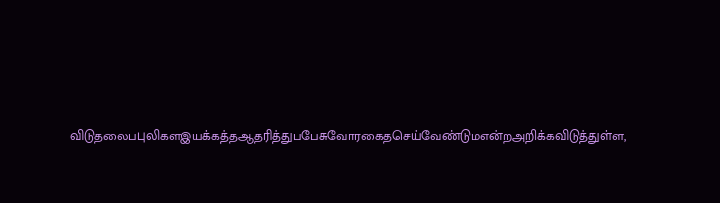விடுதலைபபுலிகளஇயக்கத்தஆதரித்துபபேசுவோரகைதசெய்வேண்டுமஎன்றஅறிக்கவிடுத்துள்ள,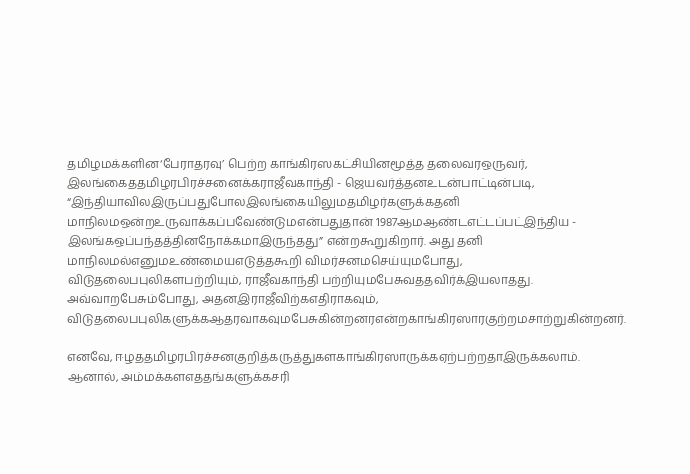தமிழமக்களின‘பேராதரவு’ பெற்ற காங்கிரஸகட்சியினமூத்த தலைவரஒருவர், இலங்கைததமிழரபிரச்சனைக்கராஜீவகாந்தி - ஜெயவர்த்தனஉடன்பாட்டின்படி, “இந்தியாவிலஇருப்பதுபோலஇலங்கையிலுமதமிழர்களுக்கதனி மாநிலமஒன்றஉருவாக்கப்பவேண்டுமஎன்பதுதான் 1987ஆமஆண்டஎட்டப்பட்இந்திய - இலங்கஒப்பந்தத்தினநோக்கமாஇருந்தது” என்றகூறுகிறார். அது தனி மாநிலமல்எனுமஉண்மையஎடுத்தகூறி விமர்சனமசெய்யுமபோது, விடுதலைபபுலிகளபற்றியும், ராஜீவகாந்தி பற்றியுமபேசுவததவிர்க்இயலாதது. அவ்வாறபேசும்போது, அதனஇராஜீவிற்கஎதிராகவும், விடுதலைபபுலிகளுக்கஆதரவாகவுமபேசுகின்றனரஎன்றகாங்கிரஸாரகுற்றமசாற்றுகின்றனர்.

எனவே, ஈழததமிழரபிரச்சனகுறித்கருத்துகளகாங்கிரஸாருக்கஏற்பற்றதாஇருக்கலாம். ஆனால், அம்மக்களஎததங்களுக்கசரி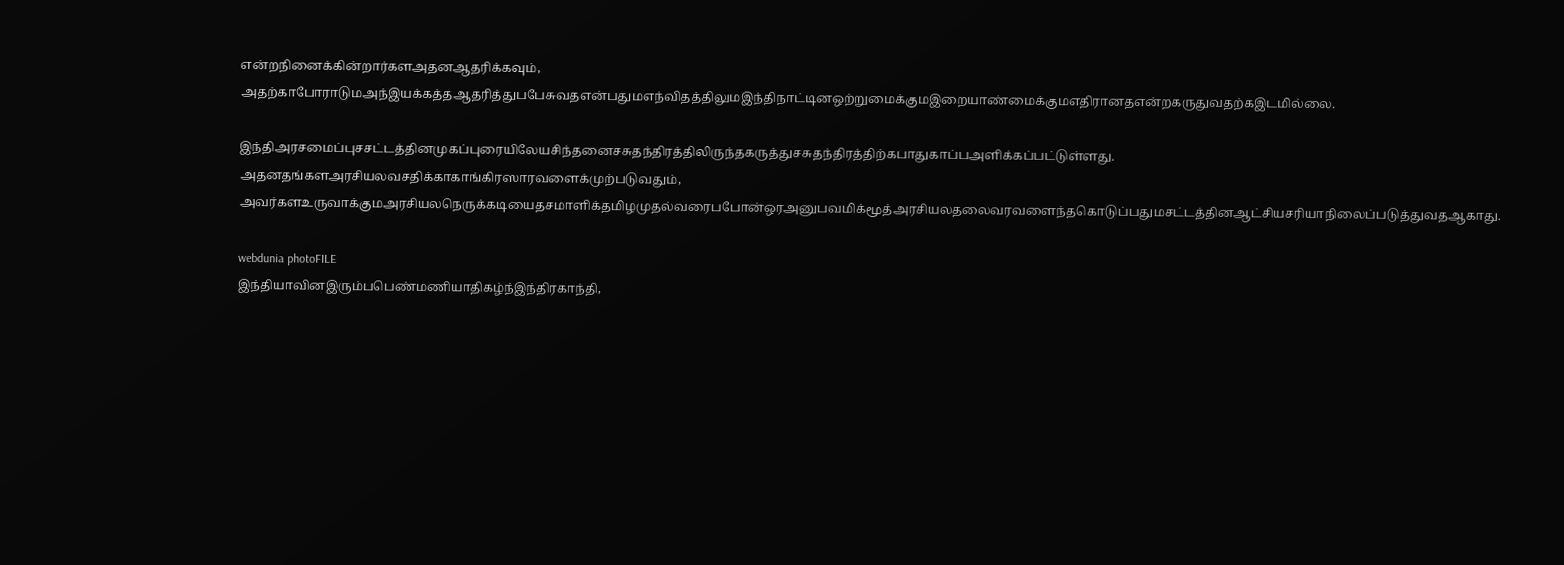என்றநினைக்கின்றார்களஅதனஆதரிக்கவும், அதற்காபோராடுமஅந்இயக்கத்தஆதரித்துபபேசுவதஎன்பதுமஎந்விதத்திலுமஇந்திநாட்டினஒற்றுமைக்குமஇறையாண்மைக்குமஎதிரானதஎன்றகருதுவதற்கஇடமில்லை.

இந்திஅரசமைப்புசசட்டத்தினமுகப்புரையிலேயசிந்தனைசசுதந்திரத்திலிருந்தகருத்துசசுதந்திரத்திற்கபாதுகாப்பஅளிக்கப்பட்டுள்ளது. அதனதங்களஅரசியலவசதிக்காகாங்கிரஸாரவளைக்முற்படுவதும், அவர்களஉருவாக்குமஅரசியலநெருக்கடியைதசமாளிக்தமிழமுதல்வரைபபோன்ஒரஅனுபவமிக்மூத்அரசியலதலைவரவளைந்தகொடுப்பதுமசட்டத்தினஆட்சியசரியாநிலைப்படுத்துவதஆகாது.

webdunia photoFILE
இந்தியாவினஇரும்பபெண்மணியாதிகழ்ந்இந்திரகாந்தி,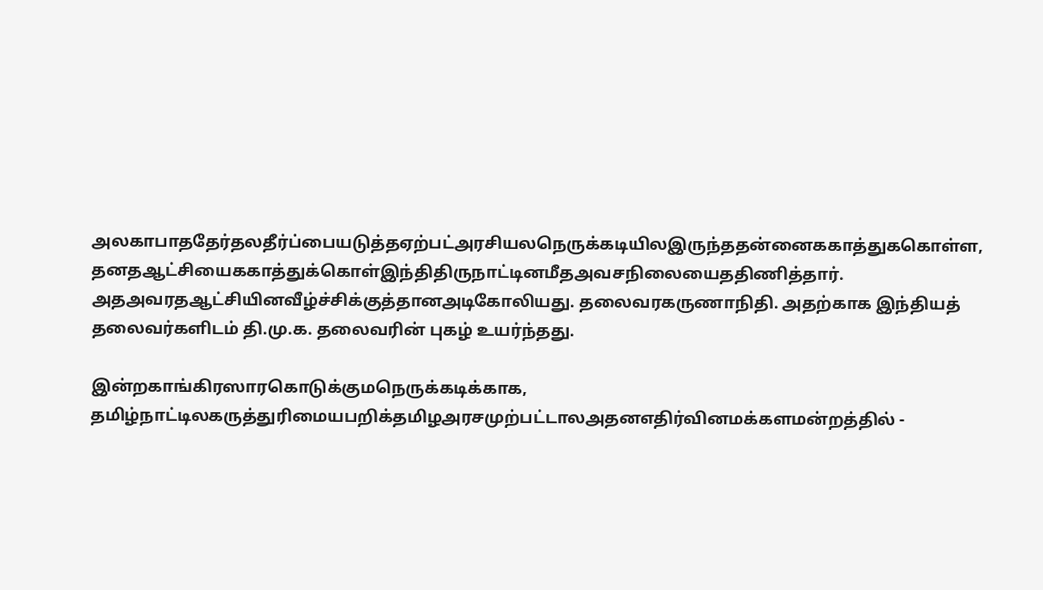அலகாபாததேர்தலதீர்ப்பையடுத்தஏற்பட்அரசியலநெருக்கடியிலஇருந்ததன்னைககாத்துககொள்ள, தனதஆட்சியைககாத்துக்கொள்இந்திதிருநாட்டினமீதஅவசநிலையைததிணித்தார். அதஅவரதஆட்சியினவீழ்ச்சிக்குத்தானஅடிகோலியது. தலைவரகருணாநிதி. அதற்காக இந்தியத் தலைவர்களிடம் தி.மு.க. தலைவரின் புகழ் உயர்ந்தது.

இன்றகாங்கிரஸாரகொடுக்குமநெருக்கடிக்காக, தமிழ்நாட்டிலகருத்துரிமையபறிக்தமிழஅரசமுற்பட்டாலஅதனஎதிர்வினமக்களமன்றத்தில் -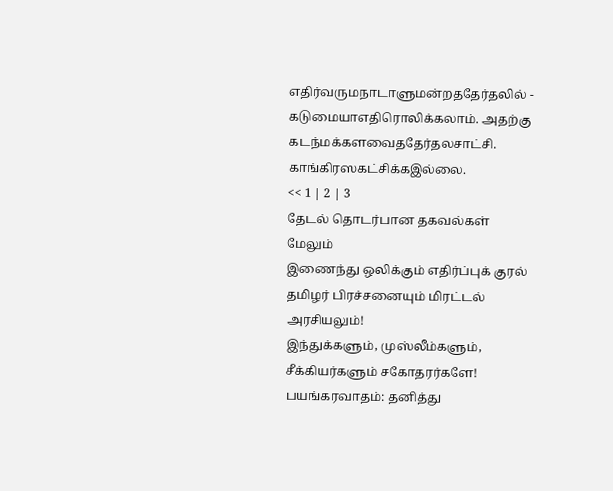எதிர்வருமநாடாளுமன்றததேர்தலில் - கடுமையாஎதிரொலிக்கலாம். அதற்கு கடந்மக்களவைததேர்தலசாட்சி. காங்கிரஸகட்சிக்கஇல்லை.
<< 1 | 2 | 3
தேட‌ல் தொட‌ர்பான தகவ‌ல்க‌ள்
மேலும்
இணைந்து ஒலிக்கும் எதிர்ப்புக் குரல்
தமிழர் பிரச்சனையும் மிரட்டல் அரசியலும்!
இந்துக்களும், முஸ்லீம்களும், சீக்கியர்களும் சகோதரர்களே!
பயங்கரவாதம்: தனித்து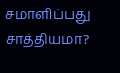சமாளிப்பது சாத்தியமா?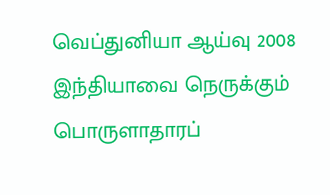வெப்துனியா ஆய்வு 2008
இந்தியாவை நெருக்கும் பொருளாதாரப்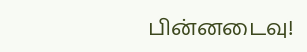பின்னடைவு!